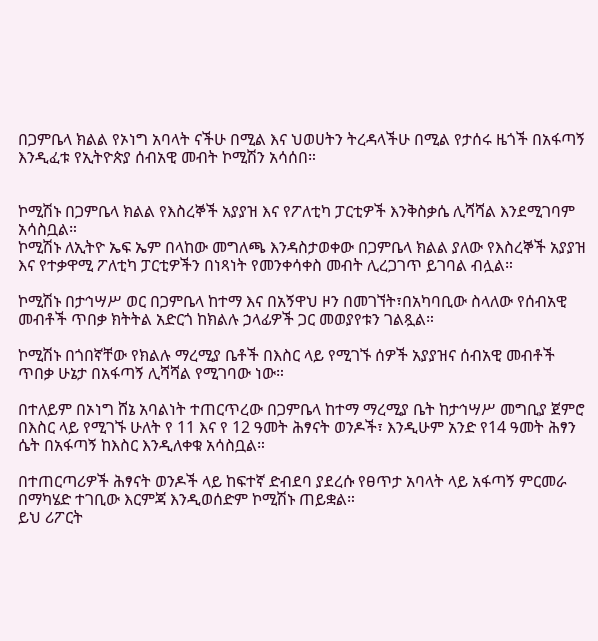በጋምቤላ ክልል የኦነግ አባላት ናችሁ በሚል እና ህወሀትን ትረዳላችሁ በሚል የታሰሩ ዜጎች በአፋጣኝ እንዲፈቱ የኢትዮጵያ ሰብአዊ መብት ኮሚሽን አሳሰበ።


ኮሚሽኑ በጋምቤላ ክልል የእስረኞች አያያዝ እና የፖለቲካ ፓርቲዎች እንቅስቃሴ ሊሻሻል እንደሚገባም አሳስቧል።
ኮሚሽኑ ለኢትዮ ኤፍ ኤም በላከው መግለጫ እንዳስታወቀው በጋምቤላ ክልል ያለው የእስረኞች አያያዝ እና የተቃዋሚ ፖለቲካ ፓርቲዎችን በነጻነት የመንቀሳቀስ መብት ሊረጋገጥ ይገባል ብሏል።

ኮሚሽኑ በታኅሣሥ ወር በጋምቤላ ከተማ እና በአኝዋህ ዞን በመገኘት፣በአካባቢው ስላለው የሰብአዊ መብቶች ጥበቃ ክትትል አድርጎ ከክልሉ ኃላፊዎች ጋር መወያየቱን ገልጿል።

ኮሚሽኑ በጎበኛቸው የክልሉ ማረሚያ ቤቶች በእስር ላይ የሚገኙ ሰዎች አያያዝና ሰብአዊ መብቶች ጥበቃ ሁኔታ በአፋጣኝ ሊሻሻል የሚገባው ነው።

በተለይም በኦነግ ሸኔ አባልነት ተጠርጥረው በጋምቤላ ከተማ ማረሚያ ቤት ከታኅሣሥ መግቢያ ጀምሮ በእስር ላይ የሚገኙ ሁለት የ 11 እና የ 12 ዓመት ሕፃናት ወንዶች፣ እንዲሁም አንድ የ14 ዓመት ሕፃን ሴት በአፋጣኝ ከእስር እንዲለቀቁ አሳስቧል።

በተጠርጣሪዎች ሕፃናት ወንዶች ላይ ከፍተኛ ድብደባ ያደረሱ የፀጥታ አባላት ላይ አፋጣኝ ምርመራ በማካሄድ ተገቢው እርምጃ እንዲወሰድም ኮሚሽኑ ጠይቋል።
ይህ ሪፖርት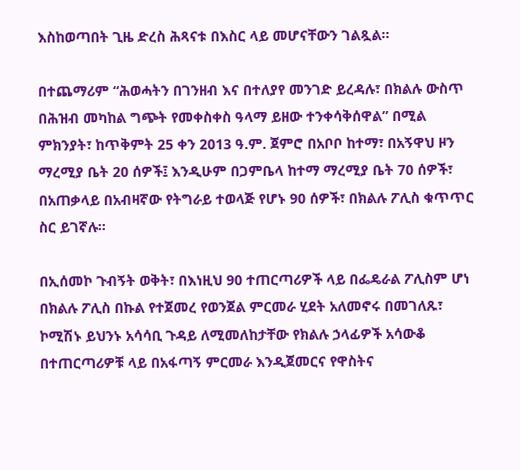እስከወጣበት ጊዜ ድረስ ሕጻናቱ በእስር ላይ መሆናቸውን ገልጿል።

በተጨማሪም “ሕወሓትን በገንዘብ እና በተለያየ መንገድ ይረዳሉ፣ በክልሉ ውስጥ በሕዝብ መካከል ግጭት የመቀስቀስ ዓላማ ይዘው ተንቀሳቅሰዋል” በሚል ምክንያት፣ ከጥቅምት 25 ቀን 2013 ዓ.ም. ጀምሮ በአቦቦ ከተማ፣ በአኝዋህ ዞን ማረሚያ ቤት 20 ሰዎች፤ እንዲሁም በጋምቤላ ከተማ ማረሚያ ቤት 70 ሰዎች፣ በአጠቃላይ በአብዛኛው የትግራይ ተወላጅ የሆኑ 90 ሰዎች፣ በክልሉ ፖሊስ ቁጥጥር ስር ይገኛሉ።

በኢሰመኮ ጉብኝት ወቅት፣ በእነዚህ 90 ተጠርጣሪዎች ላይ በፌዴራል ፖሊስም ሆነ በክልሉ ፖሊስ በኩል የተጀመረ የወንጀል ምርመራ ሂደት አለመኖሩ በመገለጹ፣ ኮሚሽኑ ይህንኑ አሳሳቢ ጉዳይ ለሚመለከታቸው የክልሉ ኃላፊዎች አሳውቆ በተጠርጣሪዎቹ ላይ በአፋጣኝ ምርመራ እንዲጀመርና የዋስትና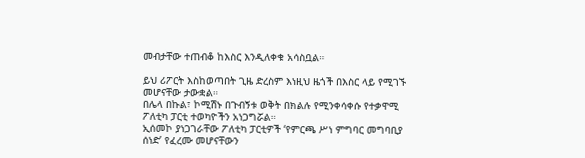መብታቸው ተጠብቆ ከእስር እንዲለቀቁ አሳስቧል።

ይህ ሪፖርት እስከወጣበት ጊዜ ድረስም እነዚህ ዜጎች በእስር ላይ የሚገኙ መሆናቸው ታውቋል።
በሌላ በኩል፣ ኮሚሽኑ በጉብኝቱ ወቅት በክልሉ የሚንቀሳቀሱ የተቃዋሚ ፖለቲካ ፓርቲ ተወካዮችን አነጋግሯል።
ኢሰመኮ ያነጋገራቸው ፖለቲካ ፓርቲዎች ‘የምርጫ ሥነ ምግባር መግባቢያ ሰነድ’ የፈረሙ መሆናቸውን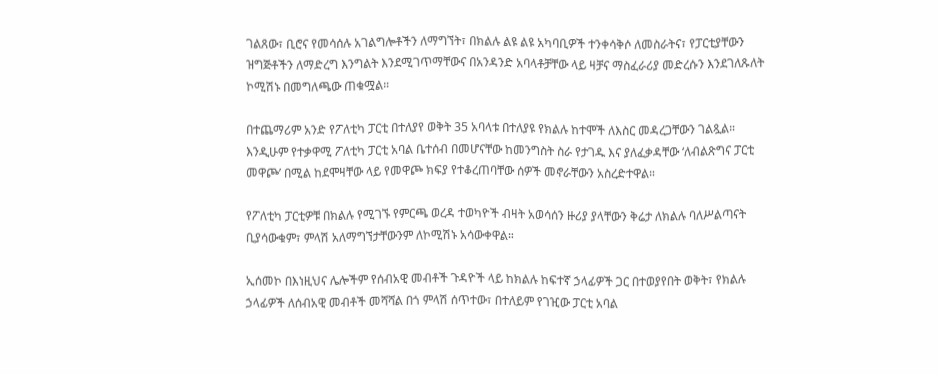ገልጸው፣ ቢሮና የመሳሰሉ አገልግሎቶችን ለማግኘት፣ በክልሉ ልዩ ልዩ አካባቢዎች ተንቀሳቅሶ ለመስራትና፣ የፓርቲያቸውን ዝግጅቶችን ለማድረግ እንግልት እንደሚገጥማቸውና በአንዳንድ አባላቶቻቸው ላይ ዛቻና ማስፈራሪያ መድረሱን እንደገለጹለት ኮሚሽኑ በመግለጫው ጠቁሟል።

በተጨማሪም አንድ የፖለቲካ ፓርቲ በተለያየ ወቅት 35 አባላቱ በተለያዩ የክልሉ ከተሞች ለእስር መዳረጋቸውን ገልጿል።
እንዲሁም የተቃዋሚ ፖለቲካ ፓርቲ አባል ቤተሰብ በመሆናቸው ከመንግስት ስራ የታገዱ እና ያለፈቃዳቸው ‘ለብልጽግና ፓርቲ መዋጮ’ በሚል ከደሞዛቸው ላይ የመዋጮ ክፍያ የተቆረጠባቸው ሰዎች መኖራቸውን አስረድተዋል።

የፖለቲካ ፓርቲዎቹ በክልሉ የሚገኙ የምርጫ ወረዳ ተወካዮች ብዛት አወሳሰን ዙሪያ ያላቸውን ቅሬታ ለክልሉ ባለሥልጣናት ቢያሳውቁም፣ ምላሽ አለማግኘታቸውንም ለኮሚሽኑ አሳውቀዋል።

ኢሰመኮ በእነዚህና ሌሎችም የሰብአዊ መብቶች ጉዳዮች ላይ ከክልሉ ከፍተኛ ኃላፊዎች ጋር በተወያየበት ወቅት፣ የክልሉ ኃላፊዎች ለሰብአዊ መብቶች መሻሻል በጎ ምላሽ ሰጥተው፣ በተለይም የገዢው ፓርቲ አባል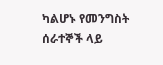ካልሆኑ የመንግስት ሰራተኞች ላይ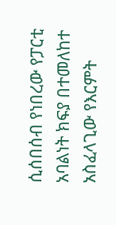ሲሰበሰብ የነበረው የፓርቲ አባልነት ክፍያ በተመለከተ አስፈላጊው የእርምት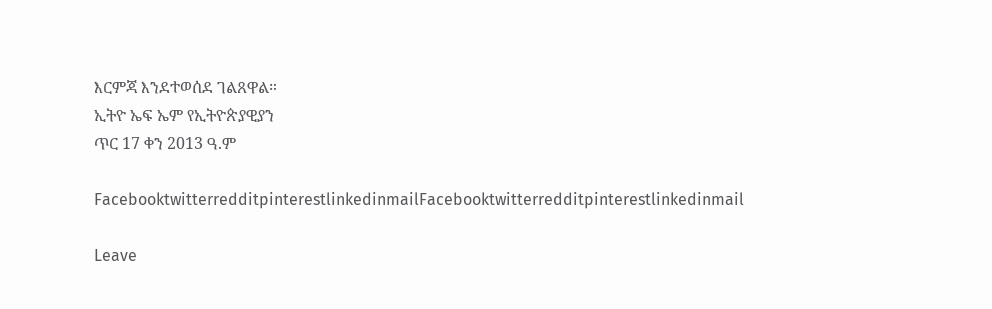እርምጃ እንደተወሰደ ገልጸዋል።
ኢትዮ ኤፍ ኤም የኢትዮጵያዊያን
ጥር 17 ቀን 2013 ዓ.ም

FacebooktwitterredditpinterestlinkedinmailFacebooktwitterredditpinterestlinkedinmail

Leave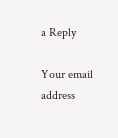a Reply

Your email address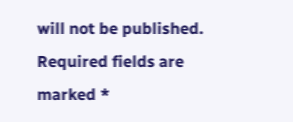will not be published. Required fields are marked *